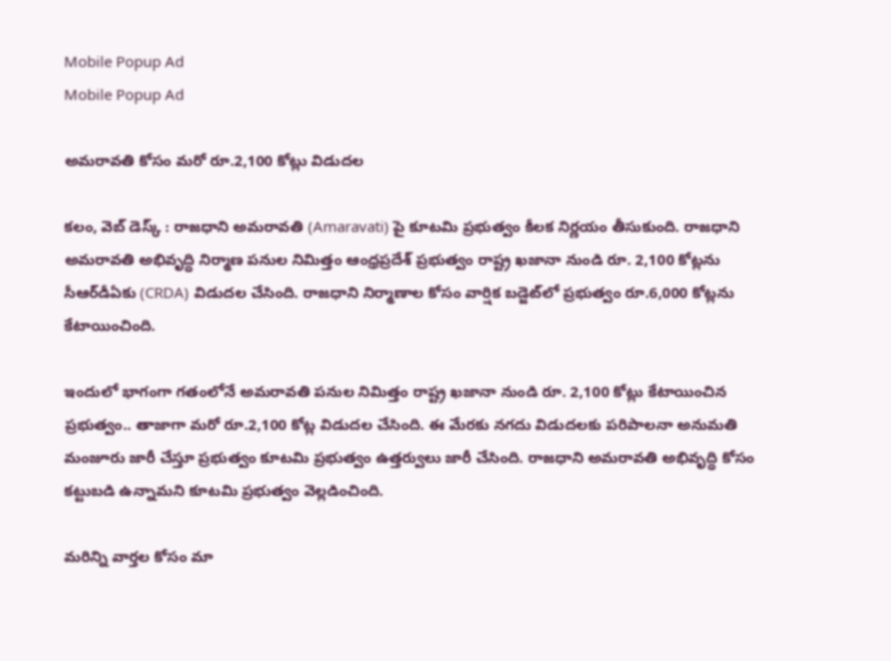Mobile Popup Ad
Mobile Popup Ad

అమరావతి కోసం మరో రూ.2,100 కోట్లు విడుదల

కలం, వెబ్ డెస్క్ : రాజధాని అమరావతి (Amaravati) పై కూటమి ప్రభుత్వం కీలక నిర్ణయం తీసుకుంది. రాజధాని అమరావతి అభివృద్ధి నిర్మాణ పనుల నిమిత్తం ఆంధ్రప్రదేశ్ ప్రభుత్వం రాష్ట్ర ఖజానా నుండి రూ. 2,100 కోట్లను సీఆర్‌డీఏకు (CRDA) విడుదల చేసింది. రాజధాని నిర్మాణాల కోసం వార్షిక బడ్జెట్‌లో ప్రభుత్వం రూ.6,000 కోట్లను కేటాయించింది.

ఇందులో భాగంగా గతంలోనే అమరావతి పనుల నిమిత్తం రాష్ట్ర ఖజానా నుండి రూ. 2,100 కోట్లు కేటాయించిన ప్రభుత్వం.. తాజాగా మరో రూ.2,100 కోట్ల విడుదల చేసింది. ఈ మేరకు న‌గ‌దు విడుద‌ల‌కు పరిపాలనా అనుమతి మంజూరు జారీ చేస్తూ ప్ర‌భుత్వం కూటమి ప్రభుత్వం ఉత్త‌ర్వులు జారీ చేసింది. రాజధాని అమరావతి అభివృద్ధి కోసం కట్టుబడి ఉన్నామని కూటమి ప్రభుత్వం వెల్లడించింది.

మ‌రిన్ని వార్త‌ల కోసం మా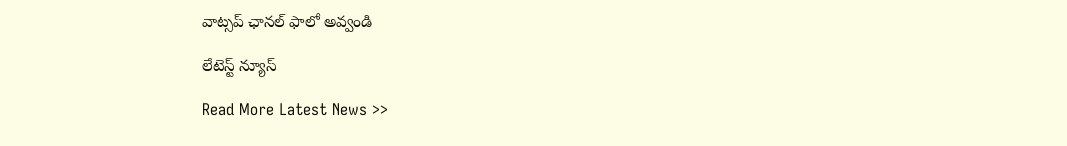వాట్స‌ప్ ఛాన‌ల్ ఫాలో అవ్వండి

లేటెస్ట్ న్యూస్‌

Read More Latest News >>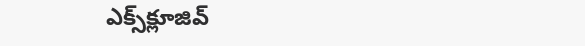ఎక్స్‌క్లూజివ్‌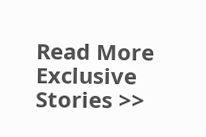Read More Exclusive Stories >>